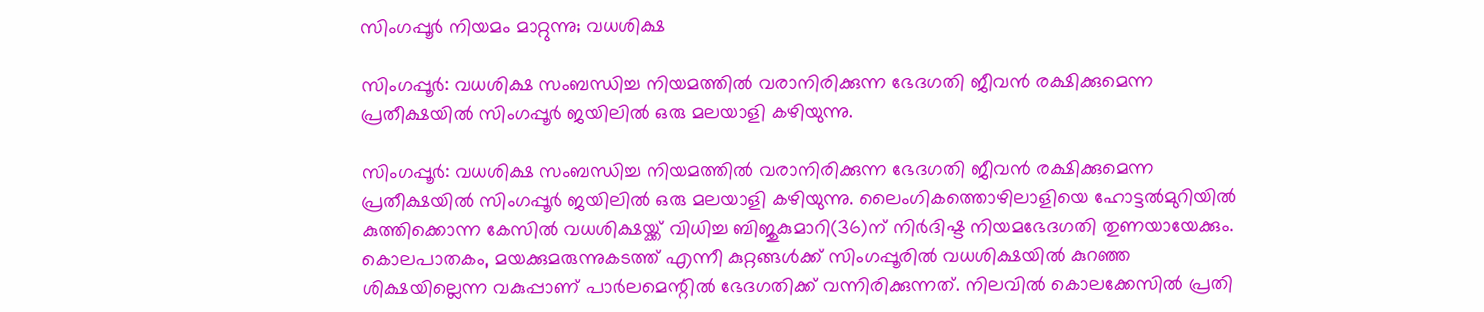സിംഗപ്പൂര്‍ നിയമം മാറ്റുന്നു; വധശിക്ഷ

സിംഗപ്പൂര്‍: വധശിക്ഷ സംബന്ധിച്ച നിയമത്തില്‍ വരാനിരിക്കുന്ന ഭേദഗതി ജീവന്‍ രക്ഷിക്കുമെന്ന പ്രതീക്ഷയില്‍ സിംഗപ്പൂര്‍ ജയിലില്‍ ഒരു മലയാളി കഴിയുന്നു.

സിംഗപ്പൂര്‍: വധശിക്ഷ സംബന്ധിച്ച നിയമത്തില്‍ വരാനിരിക്കുന്ന ഭേദഗതി ജീവന്‍ രക്ഷിക്കുമെന്ന പ്രതീക്ഷയില്‍ സിംഗപ്പൂര്‍ ജയിലില്‍ ഒരു മലയാളി കഴിയുന്നു. ലൈംഗികത്തൊഴിലാളിയെ ഹോട്ടല്‍മുറിയില്‍ കുത്തിക്കൊന്ന കേസില്‍ വധശിക്ഷയ്ക്ക് വിധിച്ച ബിജുകുമാറി(36)ന് നിര്‍ദിഷ്ട നിയമഭേദഗതി തുണയായേക്കും. കൊലപാതകം, മയക്കുമരുന്നുകടത്ത് എന്നീ കുറ്റങ്ങള്‍ക്ക് സിംഗപ്പൂരില്‍ വധശിക്ഷയില്‍ കുറഞ്ഞ ശിക്ഷയില്ലെന്ന വകുപ്പാണ് പാര്‍ലമെന്റില്‍ ഭേദഗതിക്ക് വന്നിരിക്കുന്നത്. നിലവില്‍ കൊലക്കേസില്‍ പ്രതി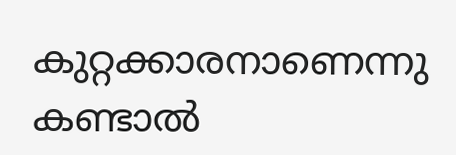കുറ്റക്കാരനാണെന്നു കണ്ടാല്‍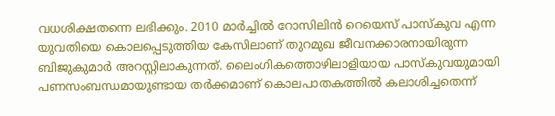വധശിക്ഷതന്നെ ലഭിക്കും. 2010 മാര്‍ച്ചില്‍ റോസിലിന്‍ റെയെസ് പാസ്‌കുവ എന്ന യുവതിയെ കൊലപ്പെടുത്തിയ കേസിലാണ് തുറമുഖ ജീവനക്കാരനായിരുന്ന ബിജുകുമാര്‍ അറസ്റ്റിലാകുന്നത്. ലൈംഗികത്തൊഴിലാളിയായ പാസ്‌കുവയുമായി പണസംബന്ധമായുണ്ടായ തര്‍ക്കമാണ് കൊലപാതകത്തില്‍ കലാശിച്ചതെന്ന്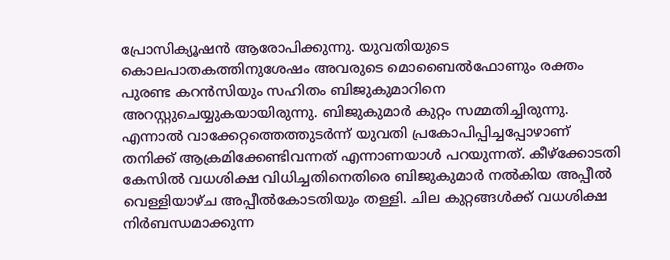പ്രോസിക്യൂഷന്‍ ആരോപിക്കുന്നു. യുവതിയുടെ കൊലപാതകത്തിനുശേഷം അവരുടെ മൊബൈല്‍ഫോണും രക്തം പുരണ്ട കറന്‍സിയും സഹിതം ബിജുകുമാറിനെ അറസ്റ്റുചെയ്യുകയായിരുന്നു. ബിജുകുമാര്‍ കുറ്റം സമ്മതിച്ചിരുന്നു. എന്നാല്‍ വാക്കേറ്റത്തെത്തുടര്‍ന്ന് യുവതി പ്രകോപിപ്പിച്ചപ്പോഴാണ് തനിക്ക് ആക്രമിക്കേണ്ടിവന്നത് എന്നാണയാള്‍ പറയുന്നത്. കീഴ്‌ക്കോടതി കേസില്‍ വധശിക്ഷ വിധിച്ചതിനെതിരെ ബിജുകുമാര്‍ നല്‍കിയ അപ്പീല്‍ വെള്ളിയാഴ്ച അപ്പീല്‍കോടതിയും തള്ളി. ചില കുറ്റങ്ങള്‍ക്ക് വധശിക്ഷ നിര്‍ബന്ധമാക്കുന്ന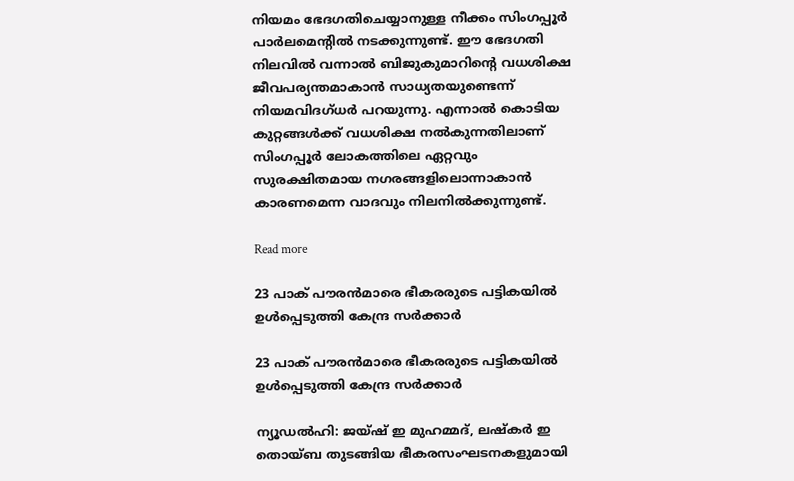നിയമം ഭേദഗതിചെയ്യാനുള്ള നീക്കം സിംഗപ്പൂര്‍ പാര്‍ലമെന്റില്‍ നടക്കുന്നുണ്ട്. ഈ ഭേദഗതി നിലവില്‍ വന്നാല്‍ ബിജുകുമാറിന്റെ വധശിക്ഷ ജീവപര്യന്തമാകാന്‍ സാധ്യതയുണ്ടെന്ന് നിയമവിദഗ്ധര്‍ പറയുന്നു. എന്നാല്‍ കൊടിയ കുറ്റങ്ങള്‍ക്ക് വധശിക്ഷ നല്‍കുന്നതിലാണ് സിംഗപ്പൂര്‍ ലോകത്തിലെ ഏറ്റവും സുരക്ഷിതമായ നഗരങ്ങളിലൊന്നാകാന്‍ കാരണമെന്ന വാദവും നിലനില്‍ക്കുന്നുണ്ട്.

Read more

23 പാക് പൗരന്‍മാരെ ഭീകരരുടെ പട്ടികയില്‍ ഉള്‍പ്പെടുത്തി കേന്ദ്ര സര്‍ക്കാര്‍

23 പാക് പൗരന്‍മാരെ ഭീകരരുടെ പട്ടികയില്‍ ഉള്‍പ്പെടുത്തി കേന്ദ്ര സര്‍ക്കാര്‍

ന്യൂഡൽഹി: ജയ്ഷ് ഇ മുഹമ്മദ്, ലഷ്കർ ഇ തൊയ്ബ തുടങ്ങിയ ഭീകരസംഘടനകളുമായി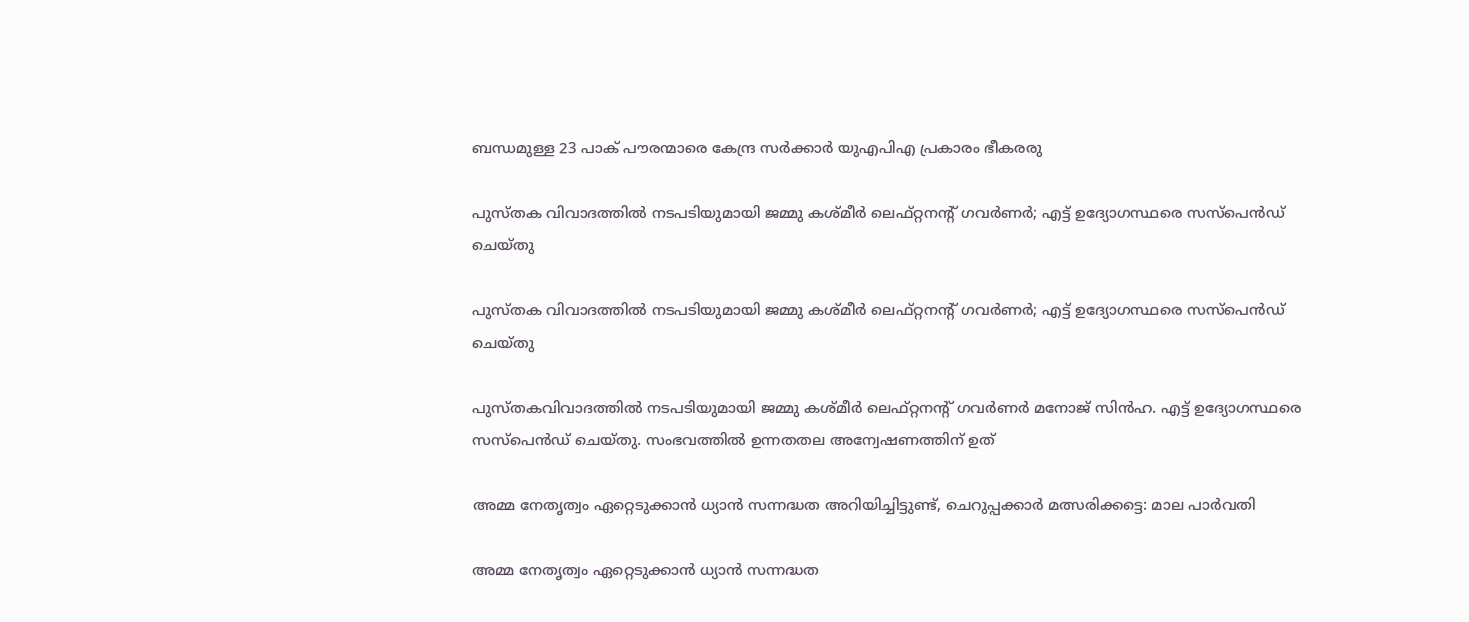ബന്ധമുള്ള 23 പാക് പൗരന്മാരെ കേന്ദ്ര സർക്കാർ യുഎപിഎ പ്രകാരം ഭീകരരു

പുസ്തക വിവാദത്തിൽ നടപടിയുമായി ജമ്മു കശ്മീർ ലെഫ്റ്റനന്റ് ഗവർണർ; എട്ട് ഉദ്യോഗസ്ഥരെ സസ്പെൻഡ് ചെയ്തു

പുസ്തക വിവാദത്തിൽ നടപടിയുമായി ജമ്മു കശ്മീർ ലെഫ്റ്റനന്റ് ഗവർണർ; എട്ട് ഉദ്യോഗസ്ഥരെ സസ്പെൻഡ് ചെയ്തു

പുസ്തകവിവാദത്തിൽ നടപടിയുമായി ജമ്മു കശ്മീർ ലെഫ്റ്റനന്റ് ഗവർണർ മനോജ് സിൻഹ. എട്ട് ഉദ്യോഗസ്ഥരെ സസ്പെൻഡ് ചെയ്തു. സംഭവത്തിൽ ഉന്നതതല അന്വേഷണത്തിന് ഉത്

അമ്മ നേതൃത്വം ഏറ്റെടുക്കാന്‍ ധ്യാന്‍ സന്നദ്ധത അറിയിച്ചിട്ടുണ്ട്, ചെറുപ്പക്കാര്‍ മത്സരിക്കട്ടെ: മാല പാര്‍വതി

അമ്മ നേതൃത്വം ഏറ്റെടുക്കാന്‍ ധ്യാന്‍ സന്നദ്ധത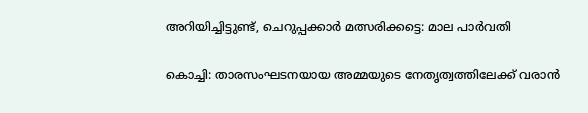അറിയിച്ചിട്ടുണ്ട്, ചെറുപ്പക്കാര്‍ മത്സരിക്കട്ടെ: മാല പാര്‍വതി

കൊച്ചി: താരസംഘടനയായ അമ്മയുടെ നേതൃത്വത്തിലേക്ക് വരാന്‍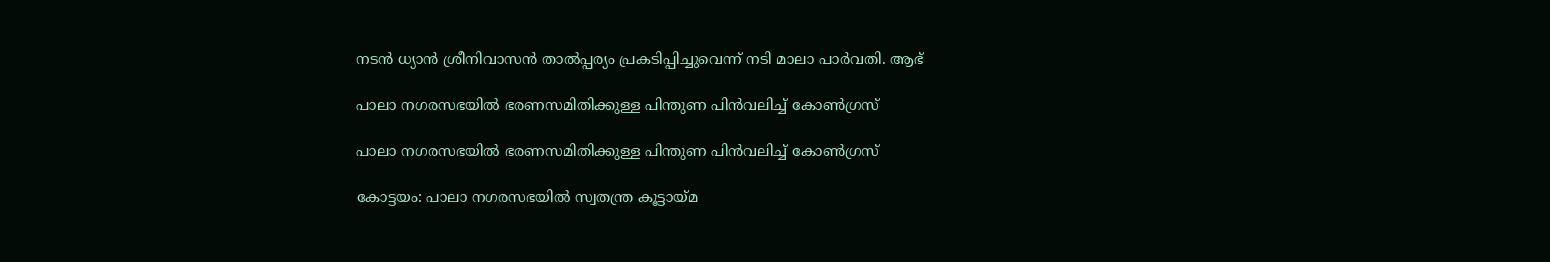നടന്‍ ധ്യാന്‍ ശ്രീനിവാസന്‍ താല്‍പ്പര്യം പ്രകടിപ്പിച്ചുവെന്ന് നടി മാലാ പാര്‍വതി. ആഭ്

പാലാ നഗരസഭയില്‍ ഭരണസമിതിക്കുള്ള പിന്തുണ പിന്‍വലിച്ച് കോണ്‍ഗ്രസ്

പാലാ നഗരസഭയില്‍ ഭരണസമിതിക്കുള്ള പിന്തുണ പിന്‍വലിച്ച് കോണ്‍ഗ്രസ്

കോട്ടയം: പാലാ നഗരസഭയില്‍ സ്വതന്ത്ര കൂട്ടായ്മ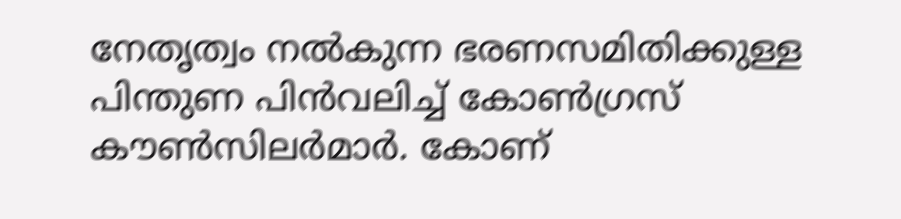നേതൃത്വം നൽകുന്ന ഭരണസമിതിക്കുള്ള പിന്തുണ പിന്‍വലിച്ച് കോണ്‍ഗ്രസ് കൗണ്‍സിലര്‍മാര്‍. കോണ്